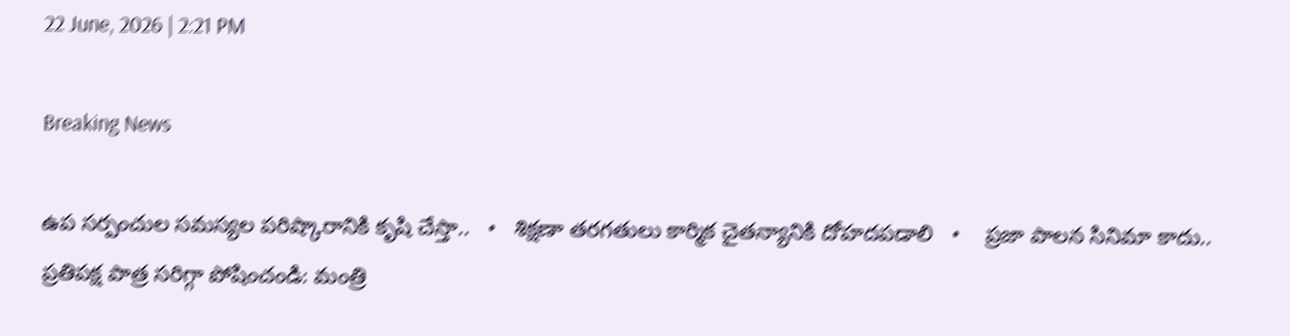22 June, 2026 | 2:21 PM

Breaking News

ఉప సర్పంచుల సమస్యల పరిష్కారానికి కృషి చేస్తా..   •   శిక్షణా తరగతులు కార్మిక చైతన్యానికి దోహదపడాలి   •    ప్రజా పాలన సినిమా కాదు.. ప్రతిపక్ష పాత్ర సరిగ్గా పోషించండి: మంత్రి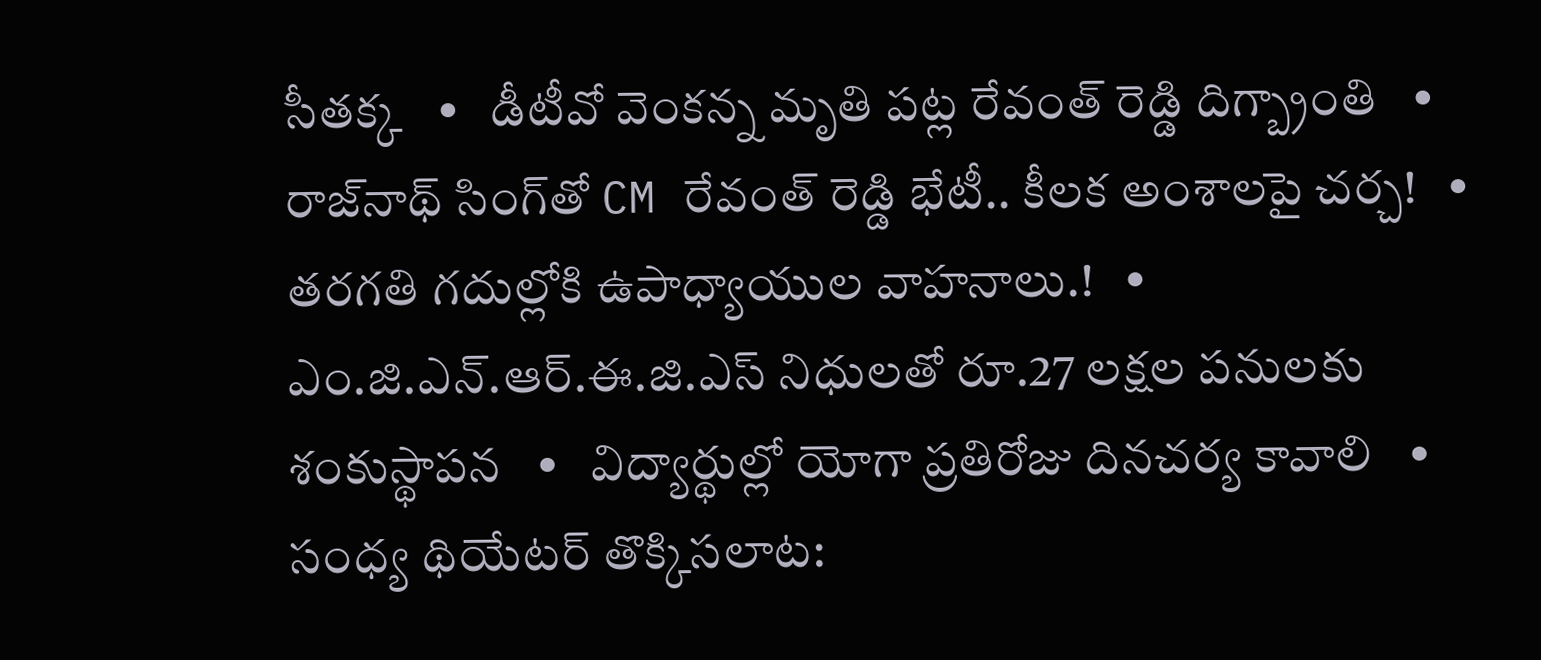సీతక్క   •   డీటీవో వెంకన్న మృతి పట్ల రేవంత్ రెడ్డి దిగ్బ్రాంతి   •   రాజ్‌నాథ్‌ సింగ్‌తో CM రేవంత్ రెడ్డి భేటీ.. కీలక అంశాలపై చర్చ!   •   తరగతి గదుల్లోకి ఉపాధ్యాయుల వాహనాలు.!   •   ఎం.జి.ఎన్.ఆర్.ఈ.జి.ఎస్ నిధులతో రూ.27 లక్షల పనులకు శంకుస్థాపన   •   విద్యార్థుల్లో యోగా ప్రతిరోజు దినచర్య కావాలి   •   సంధ్య థియేటర్ తొక్కిసలాట: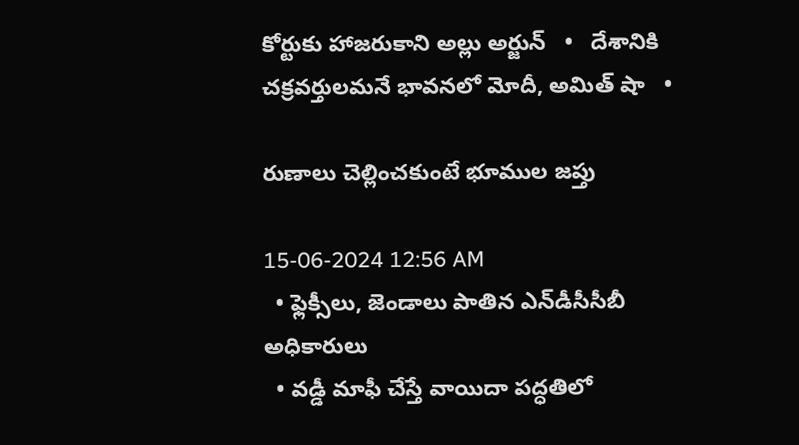కోర్టుకు హాజరుకాని అల్లు అర్జున్   •   దేశానికి చక్రవర్తులమనే భావనలో మోదీ, అమిత్ షా   •

రుణాలు చెల్లించకుంటే భూముల జప్తు

15-06-2024 12:56 AM
  • ఫ్లెక్సీలు, జెండాలు పాతిన ఎన్‌డీసీసీబీ అధికారులు
  • వడ్డీ మాఫీ చేస్తే వాయిదా పద్ధతిలో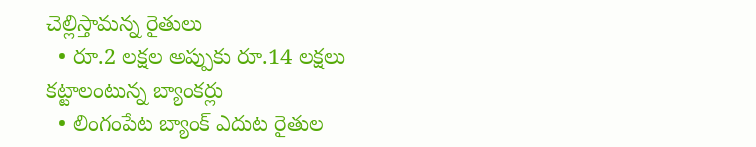చెల్లిస్తామన్న రైతులు
  • రూ.2 లక్షల అప్పుకు రూ.14 లక్షలు కట్టాలంటున్న బ్యాంకర్లు
  • లింగంపేట బ్యాంక్ ఎదుట రైతుల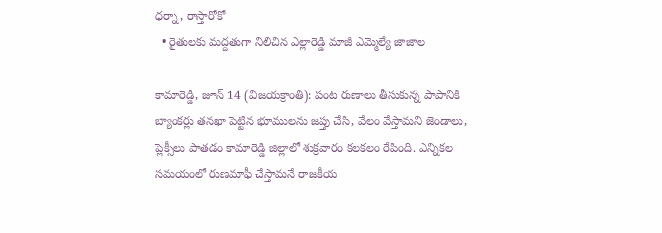ధర్నా, రాస్తారోకో
  • రైతులకు మద్దతుగా నిలిచిన ఎల్లారెడ్డి మాజీ ఎమ్మెల్యే జాజాల

కామారెడ్డి, జూన్ 14 (విజయక్రాంతి): పంట రుణాలు తీసుకున్న పాపానికి బ్యాంకర్లు తనఖా పెట్టిన భూములను జప్తు చేసి, వేలం వేస్తామని జెండాలు, ప్లెక్సీలు పాతడం కామారెడ్డి జిల్లాలో శుక్రవారం కలకలం రేపింది. ఎన్నికల సమయంలో రుణమాఫీ చేస్తామనే రాజకీయ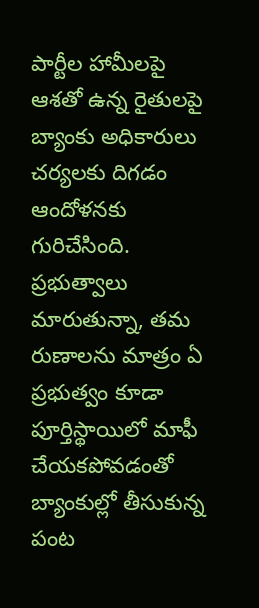పార్టీల హామీలపై ఆశతో ఉన్న రైతులపై బ్యాంకు అధికారులు చర్యలకు దిగడం ఆందోళనకు గురిచేసింది. ప్రభుత్వాలు మారుతున్నా, తమ రుణాలను మాత్రం ఏ ప్రభుత్వం కూడా పూర్తిస్థాయిలో మాఫీ చేయకపోవడంతో బ్యాంకుల్లో తీసుకున్న పంట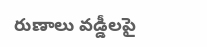రుణాలు వడ్డీలపై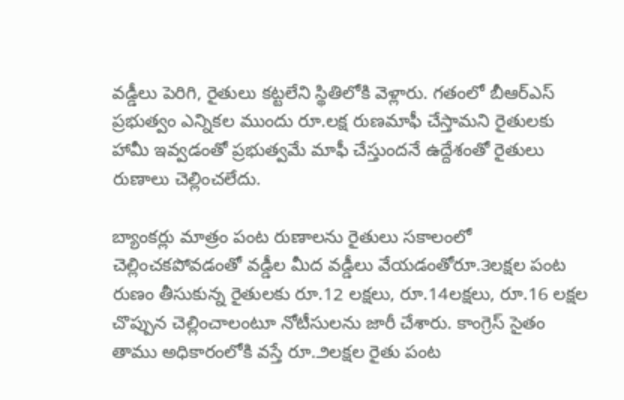వడ్డీలు పెరిగి, రైతులు కట్టలేని స్థితిలోకి వెళ్లారు. గతంలో బీఆర్‌ఎస్ ప్రభుత్వం ఎన్నికల ముందు రూ.లక్ష రుణమాఫీ చేస్తామని రైతులకు హామీ ఇవ్వడంతో ప్రభుత్వమే మాఫీ చేస్తుందనే ఉద్దేశంతో రైతులు రుణాలు చెల్లించలేదు.

బ్యాంకర్లు మాత్రం పంట రుణాలను రైతులు సకాలంలో చెల్లించకపోవడంతో వడ్డీల మీద వడ్డీలు వేయడంతోరూ.౩లక్షల పంట రుణం తీసుకున్న రైతులకు రూ.12 లక్షలు, రూ.14లక్షలు, రూ.16 లక్షల చొప్పున చెల్లించాలంటూ నోటీసులను జారీ చేశారు. కాంగ్రెస్ సైతం తాము అధికారంలోకి వస్తే రూ.౨లక్షల రైతు పంట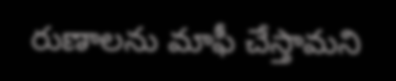రుణాలను మాఫీ చేస్తామని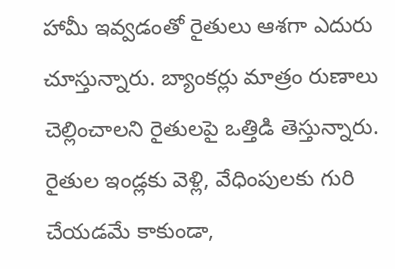హామీ ఇవ్వడంతో రైతులు ఆశగా ఎదురు చూస్తున్నారు. బ్యాంకర్లు మాత్రం రుణాలు చెల్లించాలని రైతులపై ఒత్తిడి తెస్తున్నారు. రైతుల ఇండ్లకు వెళ్లి, వేధింపులకు గురి చేయడమే కాకుండా,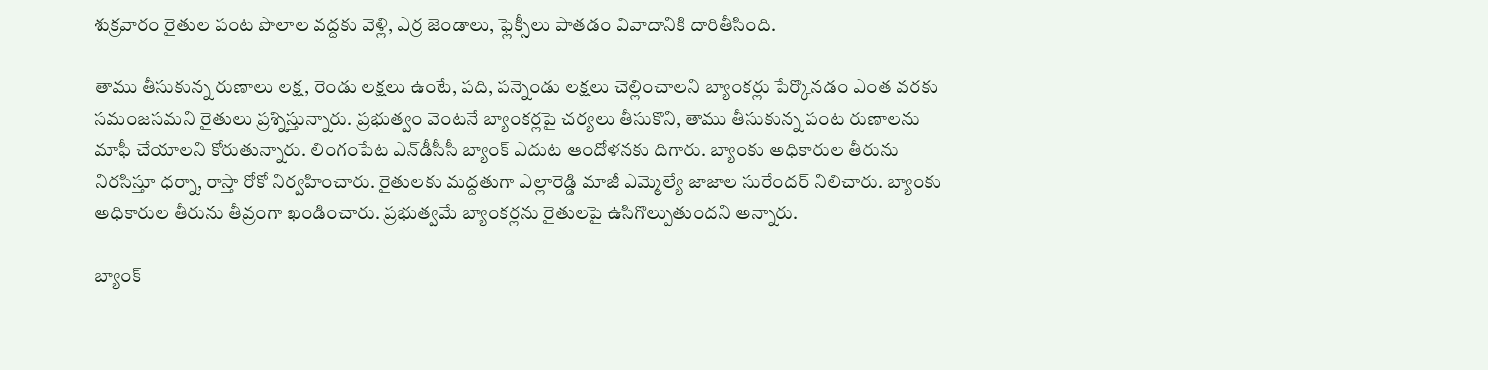శుక్రవారం రైతుల పంట పొలాల వద్దకు వెళ్లి, ఎర్ర జెండాలు, ఫ్లెక్సీలు పాతడం వివాదానికి దారితీసింది.

తాము తీసుకున్న రుణాలు లక్ష, రెండు లక్షలు ఉంటే, పది, పన్నెండు లక్షలు చెల్లించాలని బ్యాంకర్లు పేర్కొనడం ఎంత వరకు సమంజసమని రైతులు ప్రశ్నిస్తున్నారు. ప్రభుత్వం వెంటనే బ్యాంకర్లపై చర్యలు తీసుకొని, తాము తీసుకున్న పంట రుణాలను మాఫీ చేయాలని కోరుతున్నారు. లింగంపేట ఎన్‌డీసీసీ బ్యాంక్ ఎదుట ఆందోళనకు దిగారు. బ్యాంకు అధికారుల తీరును నిరసిస్తూ ధర్నా, రాస్తా రోకో నిర్వహించారు. రైతులకు మద్దతుగా ఎల్లారెడ్డి మాజీ ఎమ్మెల్యే జాజాల సురేందర్ నిలిచారు. బ్యాంకు అధికారుల తీరును తీవ్రంగా ఖండించారు. ప్రభుత్వమే బ్యాంకర్లను రైతులపై ఉసిగొల్పుతుందని అన్నారు.

బ్యాంక్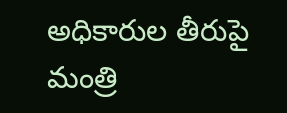అధికారుల తీరుపై మంత్రి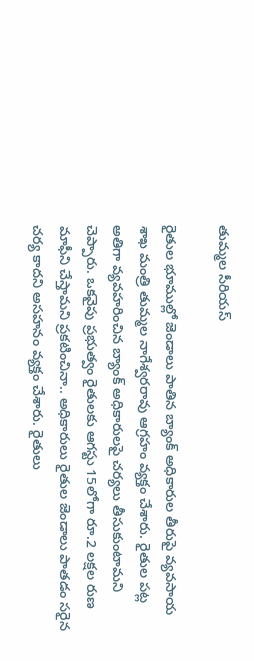తుమ్మల సీరియస్

రైతుల భూముల్లో జెండాలు పాతిన బ్యాంక్ అధికారుల తీరుపై వ్యవసాయ శాఖ మంత్రి తుమ్మల నాగేశ్వరరావు ఆగ్రహం వ్యక్తం చేశారు. రైతుల పట్ల అతిగా వ్యవహరించిన బ్యాంక్ అధికారులపై చర్యలు తీసుకుంటామని చెప్పారు. ఒకవైపు ప్రభుత్వం రైతులకు ఆగస్టు 15లోగా రూ.2 లక్షల రుణ మాఫీని చేస్తామని ప్రకటించినా.. అధికారులు రైతుల జెండాలు పాతడం సరైన చర్య కాదని అసహనం వ్యక్తం చేశారు. రైతులు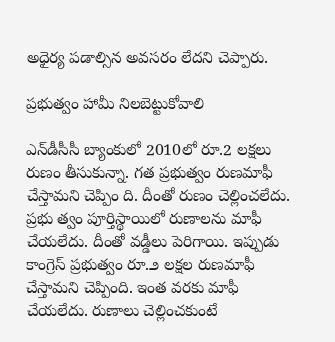అధైర్య పడాల్సిన అవసరం లేదని చెప్పారు.

ప్రభుత్వం హామీ నిలబెట్టుకోవాలి

ఎన్‌డీసీసీ బ్యాంకులో 2010లో రూ.2 లక్షలు రుణం తీసుకున్నా. గత ప్రభుత్వం రుణమాఫీ చేస్తామని చెప్పిం ది. దీంతో రుణం చెల్లించలేదు. ప్రభు త్వం పూర్తిస్థాయిలో రుణాలను మాఫీ చేయలేదు. దీంతో వడ్డీలు పెరిగాయి. ఇప్పుడు కాంగ్రెస్ ప్రభుత్వం రూ.౨ లక్షల రుణమాఫీ చేస్తామని చెప్పింది. ఇంత వరకు మాఫీ చేయలేదు. రుణాలు చెల్లించకుంటే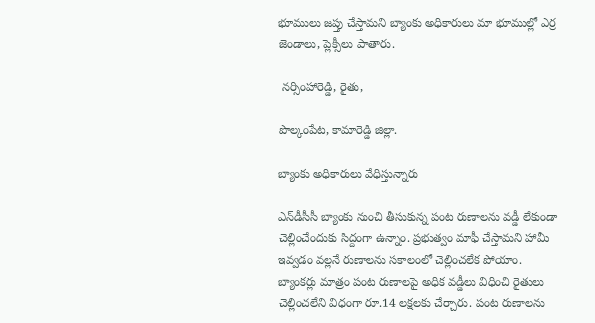భూములు జప్తు చేస్తామని బ్యాంకు అధికారులు మా భూముల్లో ఎర్ర జెండాలు, ప్లెక్సీలు పాతారు.

 నర్సింహారెడ్డి, రైతు,

పొల్కంపేట, కామారెడ్డి జిల్లా.

బ్యాంకు అధికారులు వేధిస్తున్నారు

ఎన్‌డీసీసీ బ్యాంకు నుంచి తీసుకున్న పంట రుణాలను వడ్డీ లేకుండా చెల్లించేందుకు సిద్దంగా ఉన్నాం. ప్రభుత్వం మాఫీ చేస్తామని హామీ ఇవ్వడం వల్లనే రుణాలను సకాలంలో చెల్లించలేక పోయాం. బ్యాంకర్లు మాత్రం పంట రుణాలపై అధిక వడ్డీలు విధించి రైతులు చెల్లించలేని విధంగా రూ.14 లక్షలకు చేర్చారు. పంట రుణాలను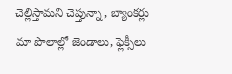చెల్లిస్తామని చెప్తున్నా, బ్యాంకర్లు మా పొలాల్లో జెండాలు, ఫ్లెక్సీలు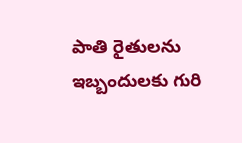పాతి రైతులను ఇబ్బందులకు గురి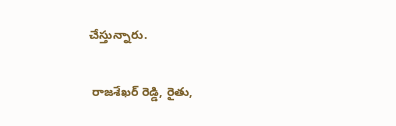చేస్తున్నారు.

 రాజశేఖర్ రెడ్డి, రైతు,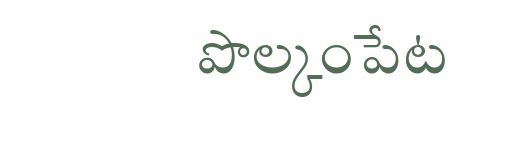పొల్కంపేట